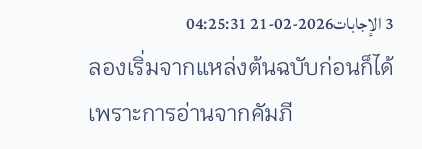3 الإجابات2026-02-21 04:25:31
ลองเริ่มจากแหล่งต้นฉบับก่อนก็ได้ เพราะการอ่านจากคัมภี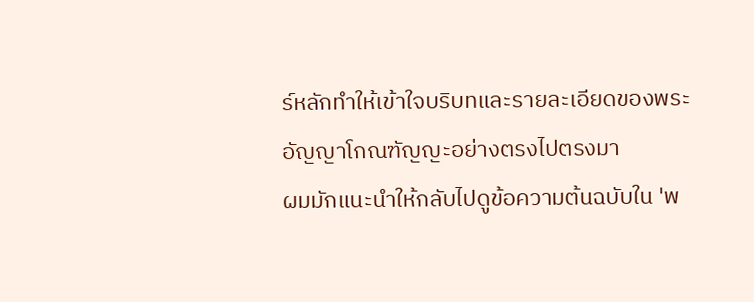ร์หลักทำให้เข้าใจบริบทและรายละเอียดของพระอัญญาโกณฑัญญะอย่างตรงไปตรงมา
ผมมักแนะนำให้กลับไปดูข้อความต้นฉบับใน 'พ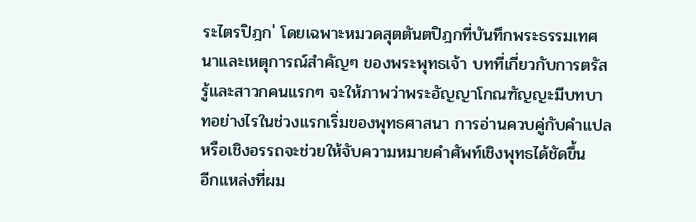ระไตรปิฎก' โดยเฉพาะหมวดสุตตันตปิฎกที่บันทึกพระธรรมเทศนาและเหตุการณ์สำคัญๆ ของพระพุทธเจ้า บทที่เกี่ยวกับการตรัสรู้และสาวกคนแรกๆ จะให้ภาพว่าพระอัญญาโกณฑัญญะมีบทบาทอย่างไรในช่วงแรกเริ่มของพุทธศาสนา การอ่านควบคู่กับคำแปลหรือเชิงอรรถจะช่วยให้จับความหมายคำศัพท์เชิงพุทธได้ชัดขึ้น
อีกแหล่งที่ผม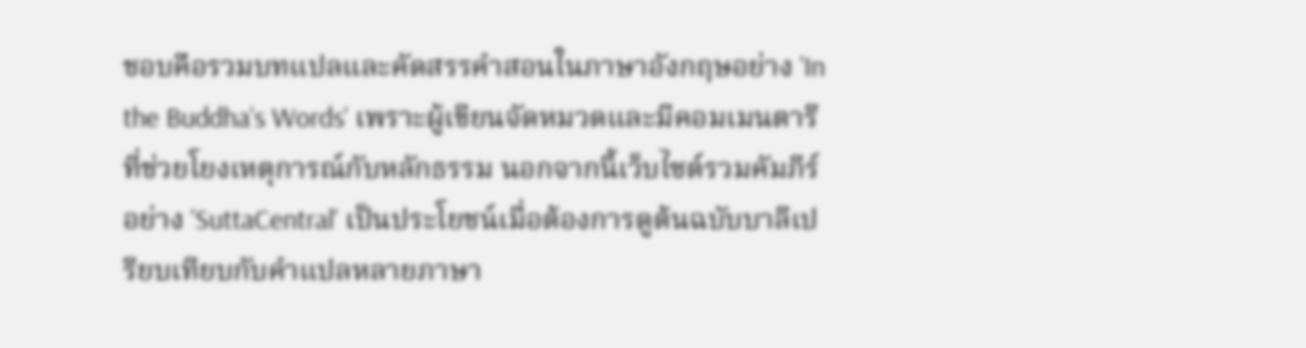ชอบคือรวมบทแปลและคัดสรรคำสอนในภาษาอังกฤษอย่าง 'In the Buddha's Words' เพราะผู้เขียนจัดหมวดและมีคอมเมนตารีที่ช่วยโยงเหตุการณ์กับหลักธรรม นอกจากนี้เว็บไซต์รวมคัมภีร์อย่าง 'SuttaCentral' เป็นประโยชน์เมื่อต้องการดูต้นฉบับบาลีเปรียบเทียบกับคำแปลหลายภาษา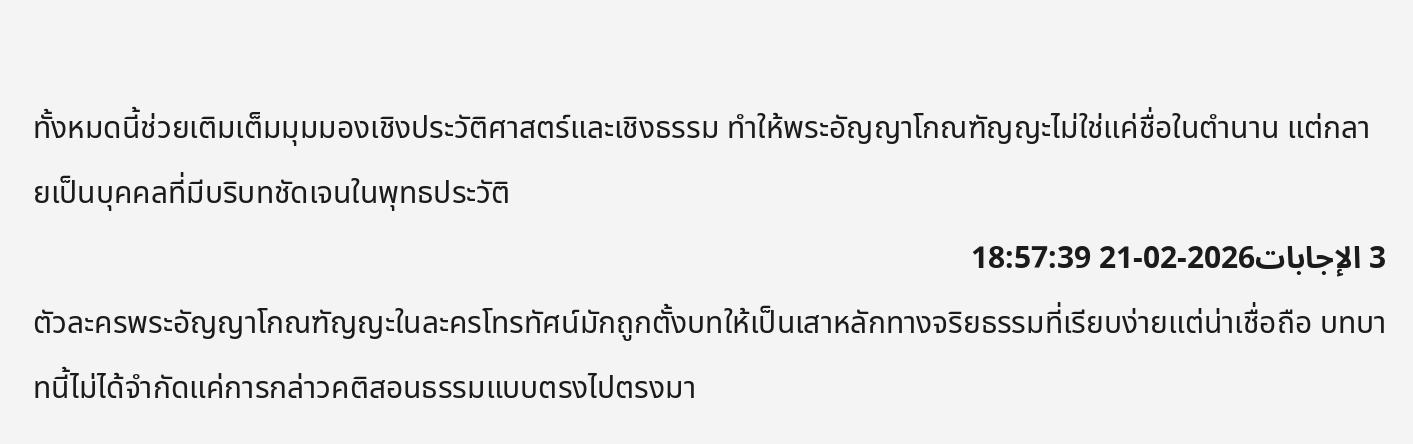ทั้งหมดนี้ช่วยเติมเต็มมุมมองเชิงประวัติศาสตร์และเชิงธรรม ทำให้พระอัญญาโกณฑัญญะไม่ใช่แค่ชื่อในตำนาน แต่กลายเป็นบุคคลที่มีบริบทชัดเจนในพุทธประวัติ
3 الإجابات2026-02-21 18:57:39
ตัวละครพระอัญญาโกณฑัญญะในละครโทรทัศน์มักถูกตั้งบทให้เป็นเสาหลักทางจริยธรรมที่เรียบง่ายแต่น่าเชื่อถือ บทบาทนี้ไม่ได้จำกัดแค่การกล่าวคติสอนธรรมแบบตรงไปตรงมา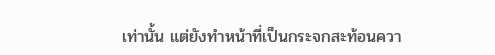เท่านั้น แต่ยังทำหน้าที่เป็นกระจกสะท้อนควา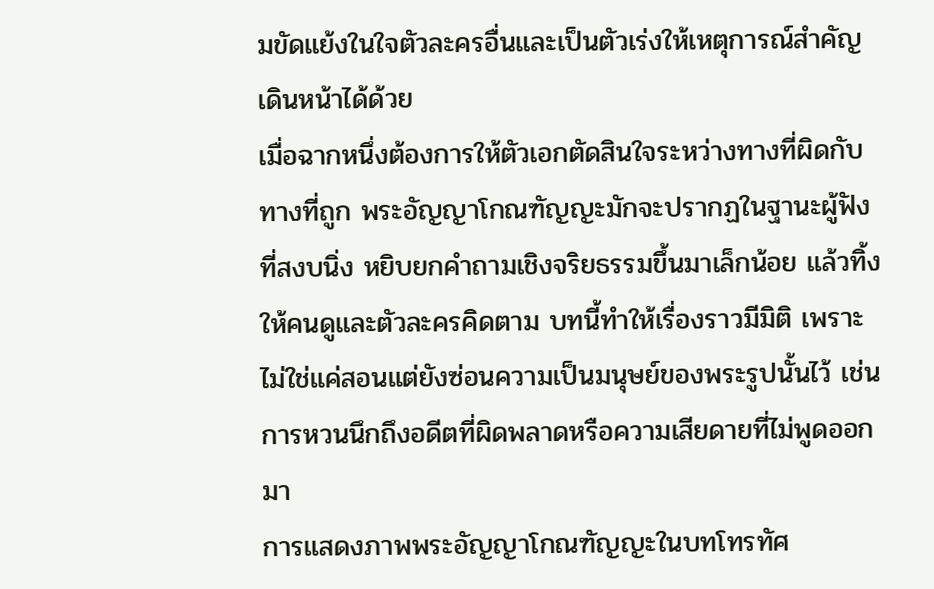มขัดแย้งในใจตัวละครอื่นและเป็นตัวเร่งให้เหตุการณ์สำคัญเดินหน้าได้ด้วย
เมื่อฉากหนึ่งต้องการให้ตัวเอกตัดสินใจระหว่างทางที่ผิดกับทางที่ถูก พระอัญญาโกณฑัญญะมักจะปรากฏในฐานะผู้ฟังที่สงบนิ่ง หยิบยกคำถามเชิงจริยธรรมขึ้นมาเล็กน้อย แล้วทิ้งให้คนดูและตัวละครคิดตาม บทนี้ทำให้เรื่องราวมีมิติ เพราะไม่ใช่แค่สอนแต่ยังซ่อนความเป็นมนุษย์ของพระรูปนั้นไว้ เช่น การหวนนึกถึงอดีตที่ผิดพลาดหรือความเสียดายที่ไม่พูดออกมา
การแสดงภาพพระอัญญาโกณฑัญญะในบทโทรทัศ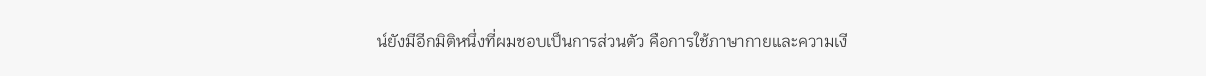น์ยังมีอีกมิติหนึ่งที่ผมชอบเป็นการส่วนตัว คือการใช้ภาษากายและความเงี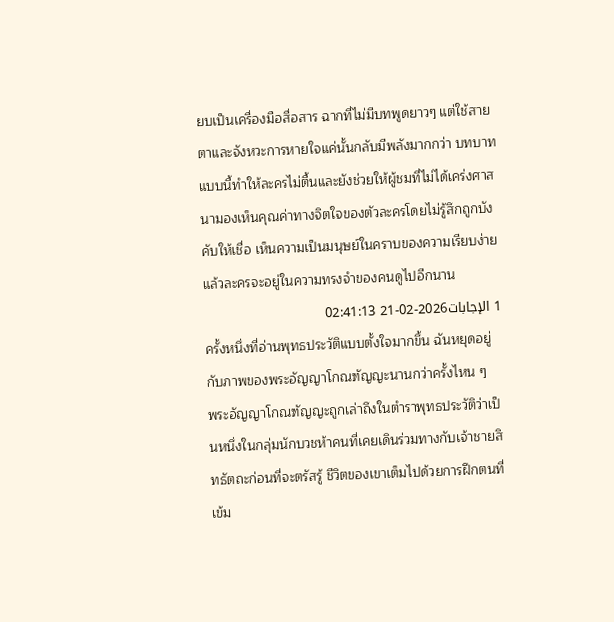ยบเป็นเครื่องมือสื่อสาร ฉากที่ไม่มีบทพูดยาวๆ แต่ใช้สายตาและจังหวะการหายใจแค่นั้นกลับมีพลังมากกว่า บทบาทแบบนี้ทำให้ละครไม่ตื้นและยังช่วยให้ผู้ชมที่ไม่ได้เคร่งศาสนามองเห็นคุณค่าทางจิตใจของตัวละครโดยไม่รู้สึกถูกบังคับให้เชื่อ เห็นความเป็นมนุษย์ในคราบของความเรียบง่าย แล้วละครจะอยู่ในความทรงจำของคนดูไปอีกนาน
1 الإجابات2026-02-21 02:41:13
ครั้งหนึ่งที่อ่านพุทธประวัติแบบตั้งใจมากขึ้น ฉันหยุดอยู่กับภาพของพระอัญญาโกณฑัญญะนานกว่าครั้งไหน ๆ
พระอัญญาโกณฑัญญะถูกเล่าถึงในตำราพุทธประวัติว่าเป็นหนึ่งในกลุ่มนักบวชห้าคนที่เคยเดินร่วมทางกับเจ้าชายสิทธัตถะก่อนที่จะตรัสรู้ ชีวิตของเขาเต็มไปด้วยการฝึกตนที่เข้ม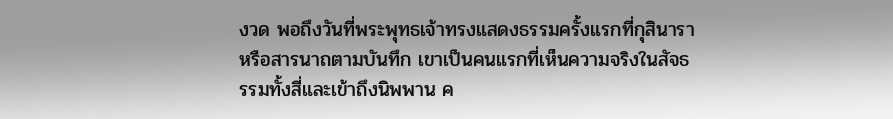งวด พอถึงวันที่พระพุทธเจ้าทรงแสดงธรรมครั้งแรกที่กุสินาราหรือสารนาถตามบันทึก เขาเป็นคนแรกที่เห็นความจริงในสัจธรรมทั้งสี่และเข้าถึงนิพพาน ค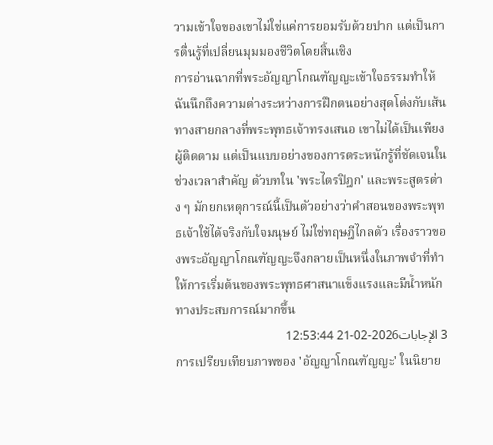วามเข้าใจของเขาไม่ใช่แค่การยอมรับด้วยปาก แต่เป็นการตื่นรู้ที่เปลี่ยนมุมมองชีวิตโดยสิ้นเชิง
การอ่านฉากที่พระอัญญาโกณฑัญญะเข้าใจธรรมทำให้ฉันนึกถึงความต่างระหว่างการฝึกตนอย่างสุดโต่งกับเส้นทางสายกลางที่พระพุทธเจ้าทรงเสนอ เขาไม่ได้เป็นเพียงผู้ติดตาม แต่เป็นแบบอย่างของการตระหนักรู้ที่ชัดเจนในช่วงเวลาสำคัญ ตัวบทใน 'พระไตรปิฎก' และพระสูตรต่าง ๆ มักยกเหตุการณ์นี้เป็นตัวอย่างว่าคำสอนของพระพุทธเจ้าใช้ได้จริงกับใจมนุษย์ ไม่ใช่ทฤษฎีไกลตัว เรื่องราวของพระอัญญาโกณฑัญญะจึงกลายเป็นหนึ่งในภาพจำที่ทำให้การเริ่มต้นของพระพุทธศาสนาแข็งแรงและมีน้ำหนักทางประสบการณ์มากขึ้น
3 الإجابات2026-02-21 12:53:44
การเปรียบเทียบภาพของ 'อัญญาโกณฑัญญะ' ในนิยาย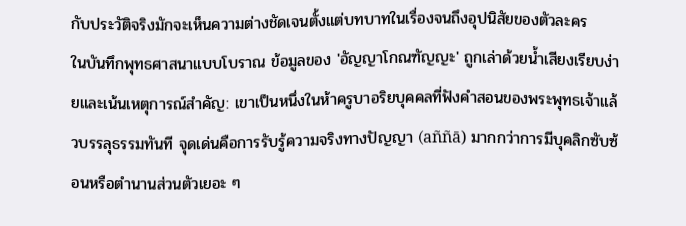กับประวัติจริงมักจะเห็นความต่างชัดเจนตั้งแต่บทบาทในเรื่องจนถึงอุปนิสัยของตัวละคร
ในบันทึกพุทธศาสนาแบบโบราณ ข้อมูลของ 'อัญญาโกณฑัญญะ' ถูกเล่าด้วยน้ำเสียงเรียบง่ายและเน้นเหตุการณ์สำคัญ: เขาเป็นหนึ่งในห้าครูบาอริยบุคคลที่ฟังคำสอนของพระพุทธเจ้าแล้วบรรลุธรรมทันที จุดเด่นคือการรับรู้ความจริงทางปัญญา (aññā) มากกว่าการมีบุคลิกซับซ้อนหรือตำนานส่วนตัวเยอะ ๆ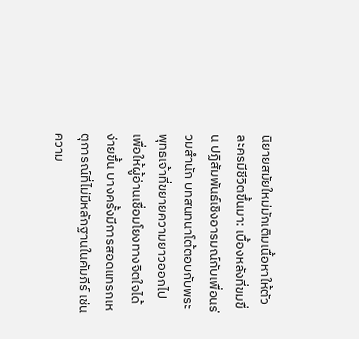นิยายสมัยใหม่มักเติมเนื้อหาให้ตัวละครมีชีวิตขึ้นมา: เบื้องหลังที่ขมขื่น ปฏิสัมพันธ์เชิงอารมณ์กับเพื่อนร่วมสำนัก บทสนทนาโต้ตอบกับพระพุทธเจ้าที่ขยายความยาวออกไป เพื่อให้ผู้อ่านเชื่อมโยงทางจิตใจได้ง่ายขึ้น บางครั้งมีการสอดแทรกเหตุการณ์ที่ไม่มีหลักฐานในคัมภีร์ เช่น ความ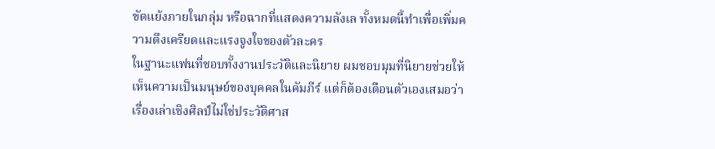ขัดแย้งภายในกลุ่ม หรือฉากที่แสดงความลังเล ทั้งหมดนี้ทำเพื่อเพิ่มความตึงเครียดและแรงจูงใจของตัวละคร
ในฐานะแฟนที่ชอบทั้งงานประวัติและนิยาย ผมชอบมุมที่นิยายช่วยให้เห็นความเป็นมนุษย์ของบุคคลในคัมภีร์ แต่ก็ต้องเตือนตัวเองเสมอว่าเรื่องเล่าเชิงศิลป์ไม่ใช่ประวัติศาส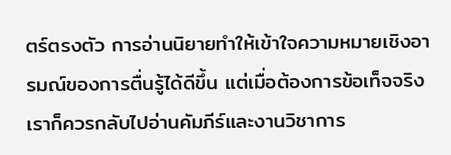ตร์ตรงตัว การอ่านนิยายทำให้เข้าใจความหมายเชิงอารมณ์ของการตื่นรู้ได้ดีขึ้น แต่เมื่อต้องการข้อเท็จจริง เราก็ควรกลับไปอ่านคัมภีร์และงานวิชาการ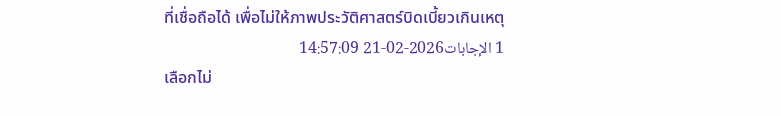ที่เชื่อถือได้ เพื่อไม่ให้ภาพประวัติศาสตร์บิดเบี้ยวเกินเหตุ
1 الإجابات2026-02-21 14:57:09
เลือกไม่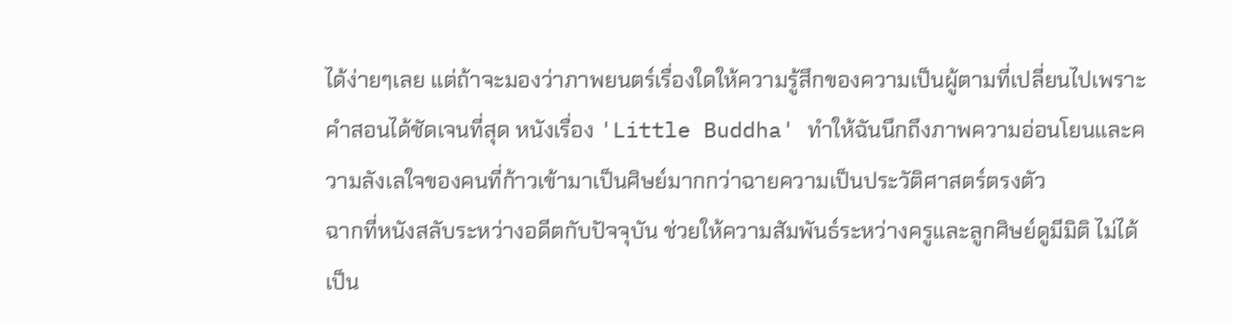ได้ง่ายๆเลย แต่ถ้าจะมองว่าภาพยนตร์เรื่องใดให้ความรู้สึกของความเป็นผู้ตามที่เปลี่ยนไปเพราะคำสอนได้ชัดเจนที่สุด หนังเรื่อง 'Little Buddha' ทำให้ฉันนึกถึงภาพความอ่อนโยนและความลังเลใจของคนที่ก้าวเข้ามาเป็นศิษย์มากกว่าฉายความเป็นประวัติศาสตร์ตรงตัว
ฉากที่หนังสลับระหว่างอดีตกับปัจจุบัน ช่วยให้ความสัมพันธ์ระหว่างครูและลูกศิษย์ดูมีมิติ ไม่ได้เป็น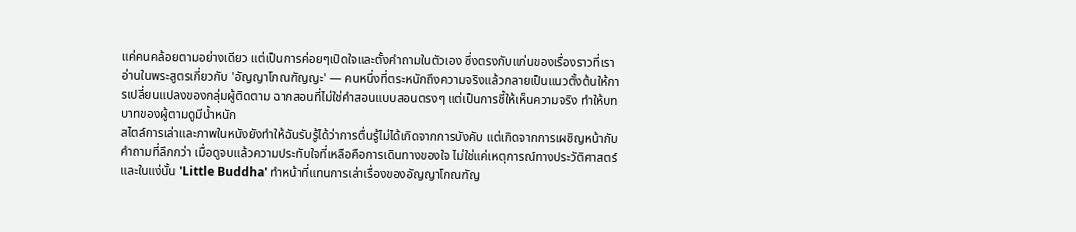แค่คนคล้อยตามอย่างเดียว แต่เป็นการค่อยๆเปิดใจและตั้งคำถามในตัวเอง ซึ่งตรงกับแก่นของเรื่องราวที่เราอ่านในพระสูตรเกี่ยวกับ 'อัญญาโกณฑัญญะ' — คนหนึ่งที่ตระหนักถึงความจริงแล้วกลายเป็นแนวตั้งต้นให้การเปลี่ยนแปลงของกลุ่มผู้ติดตาม ฉากสอนที่ไม่ใช่คำสอนแบบสอนตรงๆ แต่เป็นการชี้ให้เห็นความจริง ทำให้บทบาทของผู้ตามดูมีน้ำหนัก
สไตล์การเล่าและภาพในหนังยังทำให้ฉันรับรู้ได้ว่าการตื่นรู้ไม่ได้เกิดจากการบังคับ แต่เกิดจากการเผชิญหน้ากับคำถามที่ลึกกว่า เมื่อดูจบแล้วความประทับใจที่เหลือคือการเดินทางของใจ ไม่ใช่แค่เหตุการณ์ทางประวัติศาสตร์ และในแง่นั้น 'Little Buddha' ทำหน้าที่แทนการเล่าเรื่องของอัญญาโกณฑัญ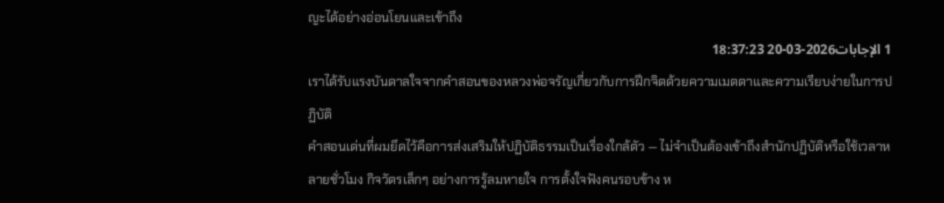ญะได้อย่างอ่อนโยนและเข้าถึง
1 الإجابات2026-03-20 18:37:23
เราได้รับแรงบันดาลใจจากคำสอนของหลวงพ่อจรัญเกี่ยวกับการฝึกจิตด้วยความเมตตาและความเรียบง่ายในการปฏิบัติ
คำสอนเด่นที่ผมยึดไว้คือการส่งเสริมให้ปฏิบัติธรรมเป็นเรื่องใกล้ตัว — ไม่จำเป็นต้องเข้าถึงสำนักปฏิบัติหรือใช้เวลาหลายชั่วโมง กิจวัตรเล็กๆ อย่างการรู้ลมหายใจ การตั้งใจฟังคนรอบข้าง ห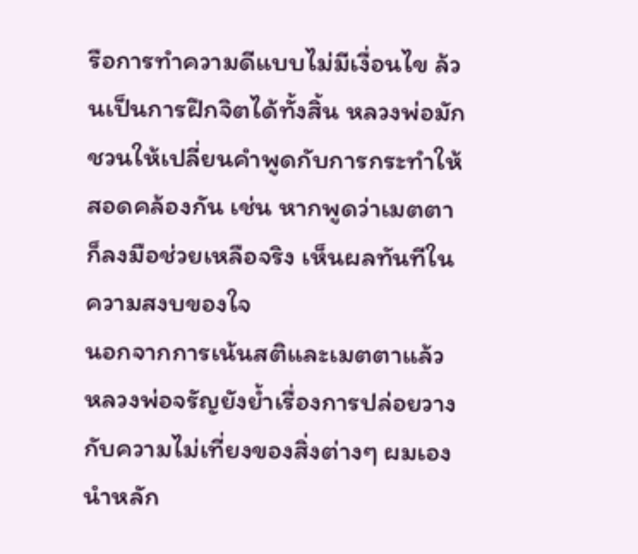รือการทำความดีแบบไม่มีเงื่อนไข ล้วนเป็นการฝึกจิตได้ทั้งสิ้น หลวงพ่อมักชวนให้เปลี่ยนคำพูดกับการกระทำให้สอดคล้องกัน เช่น หากพูดว่าเมตตา ก็ลงมือช่วยเหลือจริง เห็นผลทันทีในความสงบของใจ
นอกจากการเน้นสติและเมตตาแล้ว หลวงพ่อจรัญยังย้ำเรื่องการปล่อยวางกับความไม่เที่ยงของสิ่งต่างๆ ผมเองนำหลัก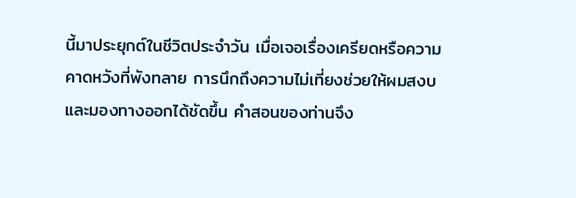นี้มาประยุกต์ในชีวิตประจำวัน เมื่อเจอเรื่องเครียดหรือความคาดหวังที่พังทลาย การนึกถึงความไม่เที่ยงช่วยให้ผมสงบและมองทางออกได้ชัดขึ้น คำสอนของท่านจึง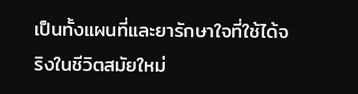เป็นทั้งแผนที่และยารักษาใจที่ใช้ได้จริงในชีวิตสมัยใหม่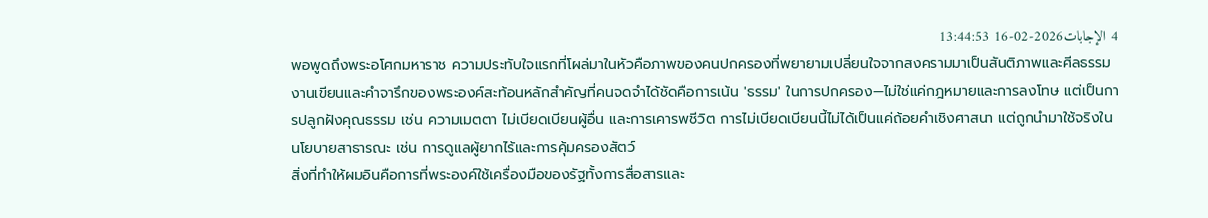4 الإجابات2026-02-16 13:44:53
พอพูดถึงพระอโศกมหาราช ความประทับใจแรกที่โผล่มาในหัวคือภาพของคนปกครองที่พยายามเปลี่ยนใจจากสงครามมาเป็นสันติภาพและศีลธรรม
งานเขียนและคำจารึกของพระองค์สะท้อนหลักสำคัญที่คนจดจำได้ชัดคือการเน้น 'ธรรม' ในการปกครอง—ไม่ใช่แค่กฎหมายและการลงโทษ แต่เป็นการปลูกฝังคุณธรรม เช่น ความเมตตา ไม่เบียดเบียนผู้อื่น และการเคารพชีวิต การไม่เบียดเบียนนี้ไม่ได้เป็นแค่ถ้อยคำเชิงศาสนา แต่ถูกนำมาใช้จริงในนโยบายสาธารณะ เช่น การดูแลผู้ยากไร้และการคุ้มครองสัตว์
สิ่งที่ทำให้ผมอินคือการที่พระองค์ใช้เครื่องมือของรัฐทั้งการสื่อสารและ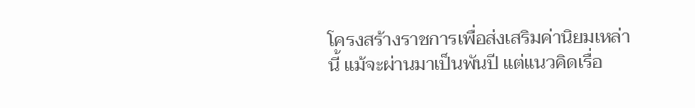โครงสร้างราชการเพื่อส่งเสริมค่านิยมเหล่านี้ แม้จะผ่านมาเป็นพันปี แต่แนวคิดเรื่อ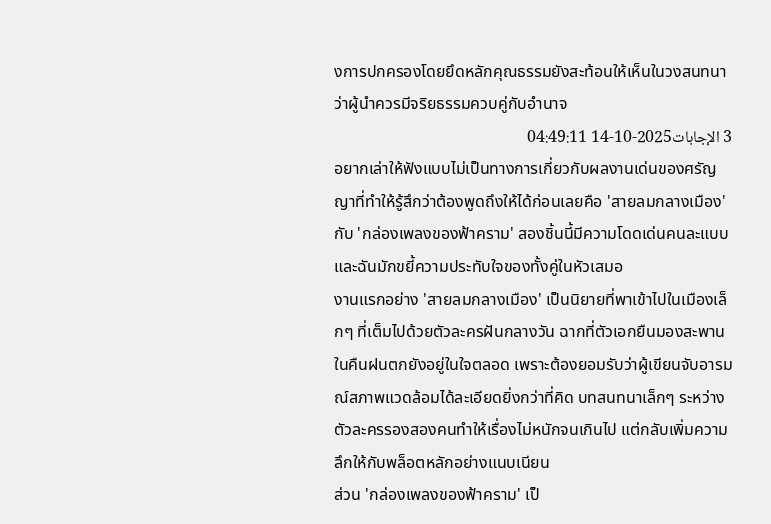งการปกครองโดยยึดหลักคุณธรรมยังสะท้อนให้เห็นในวงสนทนาว่าผู้นำควรมีจริยธรรมควบคู่กับอำนาจ
3 الإجابات2025-10-14 04:49:11
อยากเล่าให้ฟังแบบไม่เป็นทางการเกี่ยวกับผลงานเด่นของศรัญญาที่ทำให้รู้สึกว่าต้องพูดถึงให้ได้ก่อนเลยคือ 'สายลมกลางเมือง' กับ 'กล่องเพลงของฟ้าคราม' สองชิ้นนี้มีความโดดเด่นคนละแบบและฉันมักขยี้ความประทับใจของทั้งคู่ในหัวเสมอ
งานแรกอย่าง 'สายลมกลางเมือง' เป็นนิยายที่พาเข้าไปในเมืองเล็กๆ ที่เต็มไปด้วยตัวละครฝันกลางวัน ฉากที่ตัวเอกยืนมองสะพานในคืนฝนตกยังอยู่ในใจตลอด เพราะต้องยอมรับว่าผู้เขียนจับอารมณ์สภาพแวดล้อมได้ละเอียดยิ่งกว่าที่คิด บทสนทนาเล็กๆ ระหว่างตัวละครรองสองคนทำให้เรื่องไม่หนักจนเกินไป แต่กลับเพิ่มความลึกให้กับพล็อตหลักอย่างแนบเนียน
ส่วน 'กล่องเพลงของฟ้าคราม' เป็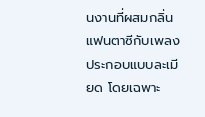นงานที่ผสมกลิ่นแฟนตาซีกับเพลงประกอบแบบละเมียด โดยเฉพาะ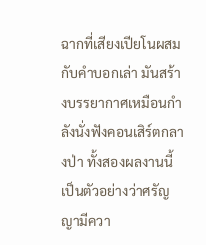ฉากที่เสียงเปียโนผสมกับคำบอกเล่า มันสร้างบรรยากาศเหมือนกำลังนั่งฟังคอนเสิร์ตกลางป่า ทั้งสองผลงานนี้เป็นตัวอย่างว่าศรัญญามีควา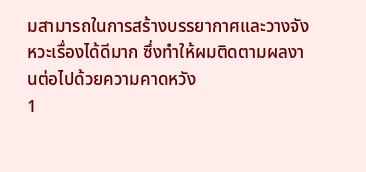มสามารถในการสร้างบรรยากาศและวางจังหวะเรื่องได้ดีมาก ซึ่งทำให้ผมติดตามผลงานต่อไปด้วยความคาดหวัง
1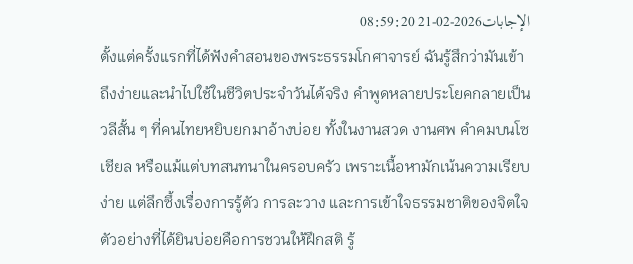الإجابات2026-02-21 08:59:20
ตั้งแต่ครั้งแรกที่ได้ฟังคำสอนของพระธรรมโกศาจารย์ ฉันรู้สึกว่ามันเข้าถึงง่ายและนำไปใช้ในชีวิตประจำวันได้จริง คำพูดหลายประโยคกลายเป็นวลีสั้น ๆ ที่คนไทยหยิบยกมาอ้างบ่อย ทั้งในงานสวด งานศพ คำคมบนโซเชียล หรือแม้แต่บทสนทนาในครอบครัว เพราะเนื้อหามักเน้นความเรียบง่าย แต่ลึกซึ้งเรื่องการรู้ตัว การละวาง และการเข้าใจธรรมชาติของจิตใจ ตัวอย่างที่ได้ยินบ่อยคือการชวนให้ฝึกสติ รู้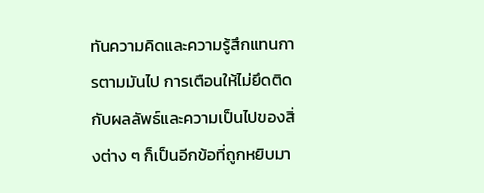ทันความคิดและความรู้สึกแทนการตามมันไป การเตือนให้ไม่ยึดติดกับผลลัพธ์และความเป็นไปของสิ่งต่าง ๆ ก็เป็นอีกข้อที่ถูกหยิบมา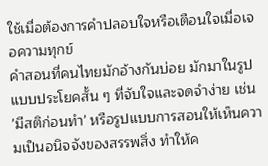ใช้เมื่อต้องการคำปลอบใจหรือเตือนใจเมื่อเจอความทุกข์
คำสอนที่คนไทยมักอ้างกันบ่อย มักมาในรูปแบบประโยคสั้น ๆ ที่จับใจและจดจำง่าย เช่น 'มีสติก่อนทำ' หรือรูปแบบการสอนให้เห็นความเป็นอนิจจังของสรรพสิ่ง ทำให้ค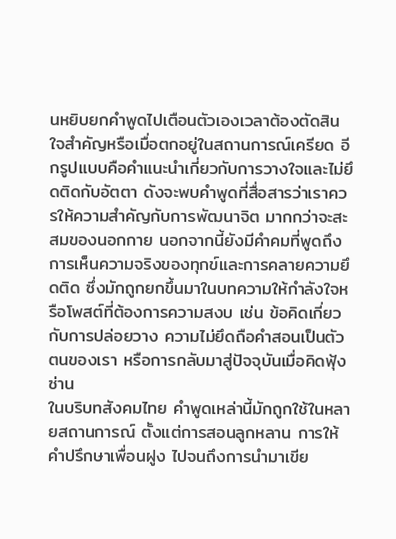นหยิบยกคำพูดไปเตือนตัวเองเวลาต้องตัดสินใจสำคัญหรือเมื่อตกอยู่ในสถานการณ์เครียด อีกรูปแบบคือคำแนะนำเกี่ยวกับการวางใจและไม่ยึดติดกับอัตตา ดังจะพบคำพูดที่สื่อสารว่าเราควรให้ความสำคัญกับการพัฒนาจิต มากกว่าจะสะสมของนอกกาย นอกจากนี้ยังมีคำคมที่พูดถึงการเห็นความจริงของทุกข์และการคลายความยึดติด ซึ่งมักถูกยกขึ้นมาในบทความให้กำลังใจหรือโพสต์ที่ต้องการความสงบ เช่น ข้อคิดเกี่ยวกับการปล่อยวาง ความไม่ยึดถือคำสอนเป็นตัวตนของเรา หรือการกลับมาสู่ปัจจุบันเมื่อคิดฟุ้งซ่าน
ในบริบทสังคมไทย คำพูดเหล่านี้มักถูกใช้ในหลายสถานการณ์ ตั้งแต่การสอนลูกหลาน การให้คำปรึกษาเพื่อนฝูง ไปจนถึงการนำมาเขีย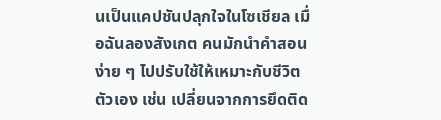นเป็นแคปชันปลุกใจในโซเชียล เมื่อฉันลองสังเกต คนมักนำคำสอนง่าย ๆ ไปปรับใช้ให้เหมาะกับชีวิตตัวเอง เช่น เปลี่ยนจากการยึดติด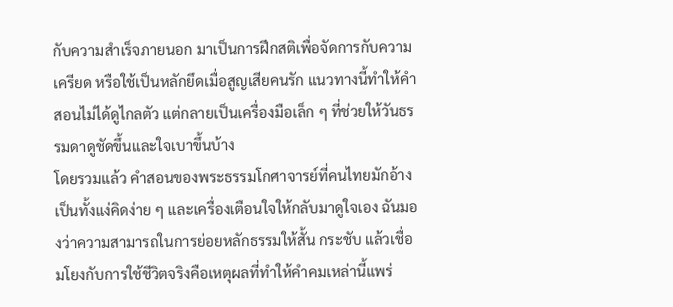กับความสำเร็จภายนอก มาเป็นการฝึกสติเพื่อจัดการกับความเครียด หรือใช้เป็นหลักยึดเมื่อสูญเสียคนรัก แนวทางนี้ทำให้คำสอนไม่ได้ดูไกลตัว แต่กลายเป็นเครื่องมือเล็ก ๆ ที่ช่วยให้วันธรรมดาดูชัดขึ้นและใจเบาขึ้นบ้าง
โดยรวมแล้ว คำสอนของพระธรรมโกศาจารย์ที่คนไทยมักอ้าง เป็นทั้งแง่คิดง่าย ๆ และเครื่องเตือนใจให้กลับมาดูใจเอง ฉันมองว่าความสามารถในการย่อยหลักธรรมให้สั้น กระชับ แล้วเชื่อมโยงกับการใช้ชีวิตจริงคือเหตุผลที่ทำให้คำคมเหล่านี้แพร่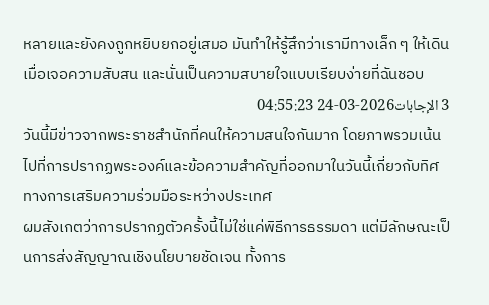หลายและยังคงถูกหยิบยกอยู่เสมอ มันทำให้รู้สึกว่าเรามีทางเล็ก ๆ ให้เดินเมื่อเจอความสับสน และนั่นเป็นความสบายใจแบบเรียบง่ายที่ฉันชอบ
3 الإجابات2026-03-24 04:55:23
วันนี้มีข่าวจากพระราชสำนักที่คนให้ความสนใจกันมาก โดยภาพรวมเน้นไปที่การปรากฏพระองค์และข้อความสำคัญที่ออกมาในวันนี้เกี่ยวกับทิศทางการเสริมความร่วมมือระหว่างประเทศ
ผมสังเกตว่าการปรากฏตัวครั้งนี้ไม่ใช่แค่พิธีการธรรมดา แต่มีลักษณะเป็นการส่งสัญญาณเชิงนโยบายชัดเจน ทั้งการ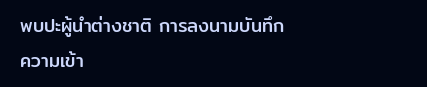พบปะผู้นำต่างชาติ การลงนามบันทึกความเข้า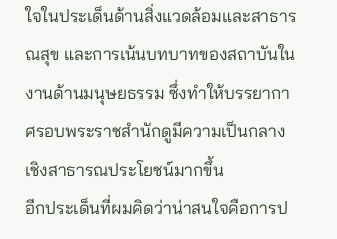ใจในประเด็นด้านสิ่งแวดล้อมและสาธารณสุข และการเน้นบทบาทของสถาบันในงานด้านมนุษยธรรม ซึ่งทำให้บรรยากาศรอบพระราชสำนักดูมีความเป็นกลางเชิงสาธารณประโยชน์มากขึ้น
อีกประเด็นที่ผมคิดว่าน่าสนใจคือการป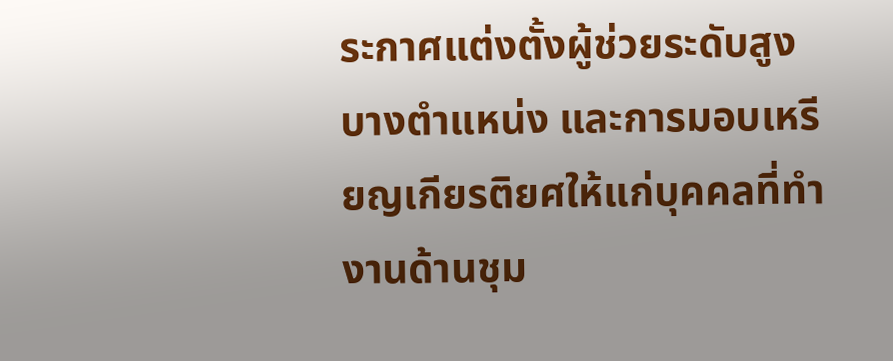ระกาศแต่งตั้งผู้ช่วยระดับสูงบางตำแหน่ง และการมอบเหรียญเกียรติยศให้แก่บุคคลที่ทำงานด้านชุม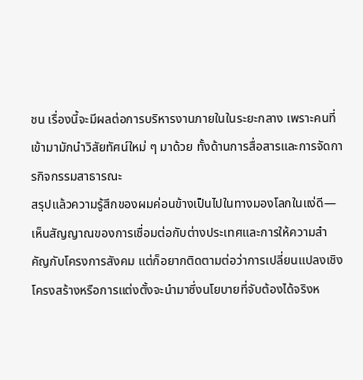ชน เรื่องนี้จะมีผลต่อการบริหารงานภายในในระยะกลาง เพราะคนที่เข้ามามักนำวิสัยทัศน์ใหม่ ๆ มาด้วย ทั้งด้านการสื่อสารและการจัดการกิจกรรมสาธารณะ
สรุปแล้วความรู้สึกของผมค่อนข้างเป็นไปในทางมองโลกในแง่ดี—เห็นสัญญาณของการเชื่อมต่อกับต่างประเทศและการให้ความสำคัญกับโครงการสังคม แต่ก็อยากติดตามต่อว่าการเปลี่ยนแปลงเชิงโครงสร้างหรือการแต่งตั้งจะนำมาซึ่งนโยบายที่จับต้องได้จริงห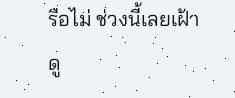รือไม่ ช่วงนี้เลยเฝ้าดู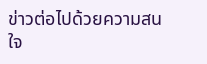ข่าวต่อไปด้วยความสนใจ